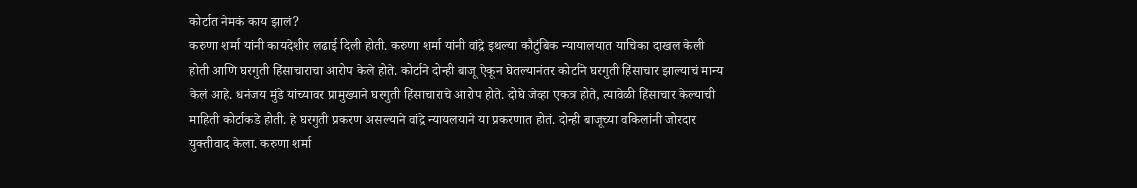कोर्टात नेमकं काय झालं?
करुणा शर्मा यांनी कायदेशीर लढाई दिली होती. करुणा शर्मा यांनी वांद्रे इथल्या कौटुंबिक न्यायालयात याचिका दाखल केली होती आणि घरगुती हिंसाचाराचा आरोप केले होते. कोर्टाने दोन्ही बाजू ऐकून घेतल्यानंतर कोर्टाने घरगुती हिंसाचार झाल्याचं मान्य केलं आहे. धनंजय मुंडे यांच्यावर प्रामुख्याने घरगुती हिंसाचाराचे आरोप होते. दोघे जेव्हा एकत्र होते, त्यावेळी हिंसाचार केल्याची माहिती कोर्टाकडे होती. हे घरगुती प्रकरण असल्याने वांद्रे न्यायलयाने या प्रकरणात होतं. दोन्ही बाजूच्या वकिलांनी जोरदार युक्तीवाद केला. करुणा शर्मा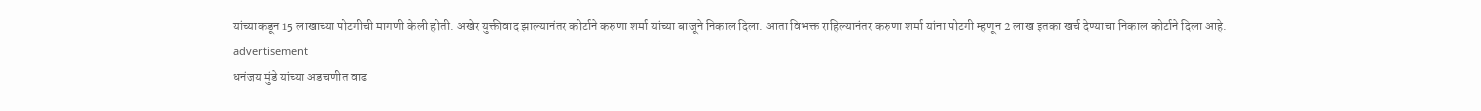यांच्याकडून 15 लाखाच्या पोटगीची मागणी केली होती. अखेर युक्तीवाद झाल्यानंतर कोर्टाने करुणा शर्मा यांच्या बाजूने निकाल दिला. आता विभक्त राहिल्यानंतर करुणा शर्मा यांना पोटगी म्हणून 2 लाख इतका खर्च देण्याचा निकाल कोर्टाने दिला आहे.
advertisement
धनंजय मुंडे यांच्या अडचणीत वाढ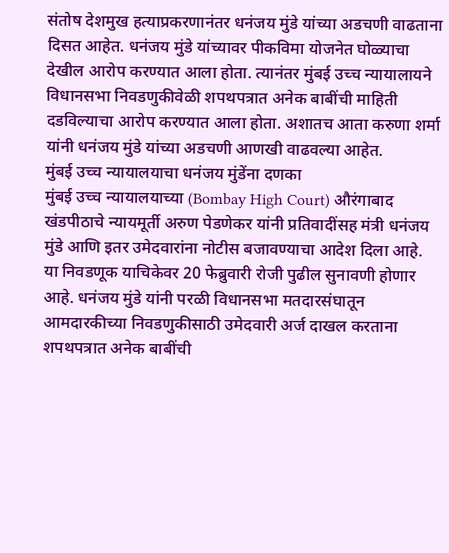संतोष देशमुख हत्याप्रकरणानंतर धनंजय मुंडे यांच्या अडचणी वाढताना दिसत आहेत. धनंजय मुंडे यांच्यावर पीकविमा योजनेत घोळ्याचा देखील आरोप करण्यात आला होता. त्यानंतर मुंबई उच्च न्यायालायने विधानसभा निवडणुकीवेळी शपथपत्रात अनेक बाबींची माहिती दडविल्याचा आरोप करण्यात आला होता. अशातच आता करुणा शर्मा यांनी धनंजय मुंडे यांच्या अडचणी आणखी वाढवल्या आहेत.
मुंबई उच्च न्यायालयाचा धनंजय मुंडेंना दणका
मुंबई उच्च न्यायालयाच्या (Bombay High Court) औरंगाबाद खंडपीठाचे न्यायमूर्ती अरुण पेडणेकर यांनी प्रतिवादींसह मंत्री धनंजय मुंडे आणि इतर उमेदवारांना नोटीस बजावण्याचा आदेश दिला आहे. या निवडणूक याचिकेवर 20 फेब्रुवारी रोजी पुढील सुनावणी होणार आहे. धनंजय मुंडे यांनी परळी विधानसभा मतदारसंघातून आमदारकीच्या निवडणुकीसाठी उमेदवारी अर्ज दाखल करताना शपथपत्रात अनेक बाबींची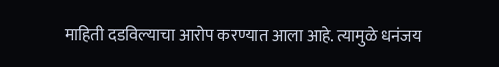माहिती दडविल्याचा आरोप करण्यात आला आहे. त्यामुळे धनंजय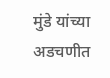मुंडे यांच्या अडचणीत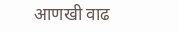आणखी वाढ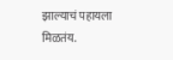झाल्याचं पहायला मिळतंय.